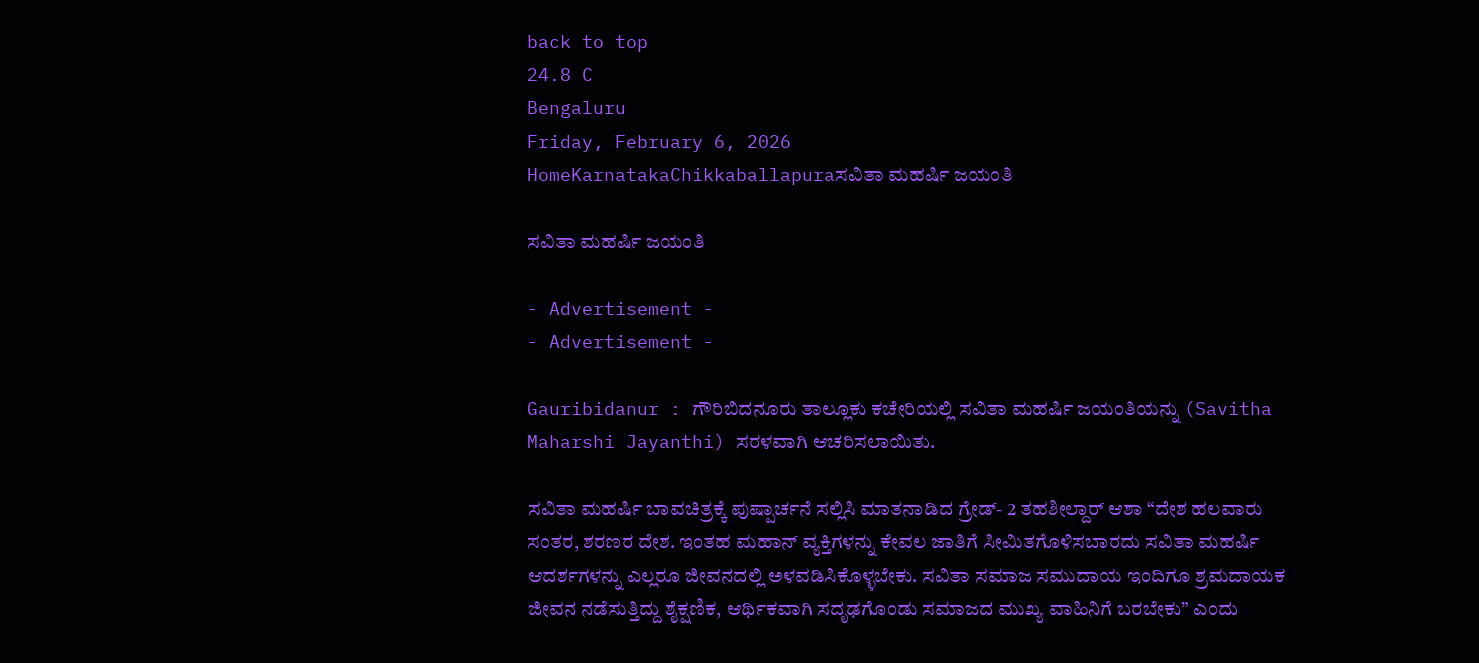back to top
24.8 C
Bengaluru
Friday, February 6, 2026
HomeKarnatakaChikkaballapuraಸವಿತಾ ಮಹರ್ಷಿ ಜಯಂತಿ

ಸವಿತಾ ಮಹರ್ಷಿ ಜಯಂತಿ

- Advertisement -
- Advertisement -

Gauribidanur : ಗೌರಿಬಿದನೂರು ತಾಲ್ಲೂಕು ಕಚೇರಿಯಲ್ಲಿ ಸವಿತಾ ಮಹರ್ಷಿ ಜಯಂತಿಯನ್ನು (Savitha Maharshi Jayanthi) ಸರಳವಾಗಿ ಆಚರಿಸಲಾಯಿತು.

ಸವಿತಾ ಮಹರ್ಷಿ ಬಾವಚಿತ್ರಕ್ಕೆ ಪುಷ್ಪಾರ್ಚನೆ ಸಲ್ಲಿಸಿ ಮಾತನಾಡಿದ ಗ್ರೇಡ್- 2 ತಹಶೀಲ್ದಾರ್‌ ಆಶಾ “ದೇಶ ಹಲವಾರು ಸಂತರ, ಶರಣರ ದೇಶ. ಇಂತಹ ಮಹಾನ್ ವ್ಯಕ್ತಿಗಳನ್ನು ಕೇವಲ ಜಾತಿಗೆ ಸೀಮಿತಗೊಳಿಸಬಾರದು ಸವಿತಾ ಮಹರ್ಷಿ ಆದರ್ಶಗಳನ್ನು ಎಲ್ಲರೂ ಜೀವನದಲ್ಲಿ ಅಳವಡಿಸಿಕೊಳ್ಳಬೇಕು. ಸವಿತಾ ಸಮಾಜ ಸಮುದಾಯ ಇಂದಿಗೂ ಶ್ರಮದಾಯಕ ಜೀವನ ನಡೆಸುತ್ತಿದ್ದು ಶೈಕ್ಷಣಿಕ, ಆರ್ಥಿಕವಾಗಿ ಸದೃಢಗೊಂಡು ಸಮಾಜದ ಮುಖ್ಯ ವಾಹಿನಿಗೆ ಬರಬೇಕು” ಎಂದು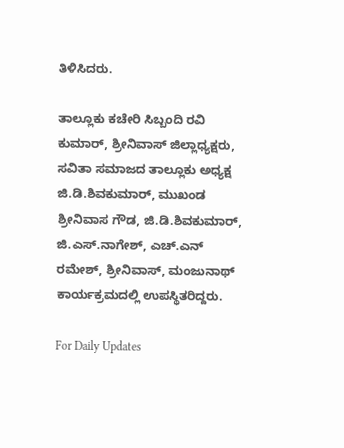ತಿಳಿಸಿದರು.

ತಾಲ್ಲೂಕು ಕಚೇರಿ ಸಿಬ್ಬಂದಿ ರವಿ ಕುಮಾರ್, ಶ್ರೀನಿವಾಸ್ ಜಿಲ್ಲಾಧ್ಯಕ್ಷರು, ಸವಿತಾ ಸಮಾಜದ ತಾಲ್ಲೂಕು ಅಧ್ಯಕ್ಷ ಜಿ.ಡಿ.ಶಿವಕುಮಾರ್, ಮುಖಂಡ ಶ್ರೀನಿವಾಸ ಗೌಡ, ಜಿ.ಡಿ.ಶಿವಕುಮಾರ್, ಜಿ.ಎಸ್.ನಾಗೇಶ್, ಎಚ್.ಎನ್ ರಮೇಶ್, ಶ್ರೀನಿವಾಸ್, ಮಂಜುನಾಥ್ ಕಾರ್ಯಕ್ರಮದಲ್ಲಿ ಉಪಸ್ಥಿತರಿದ್ದರು.

For Daily Updates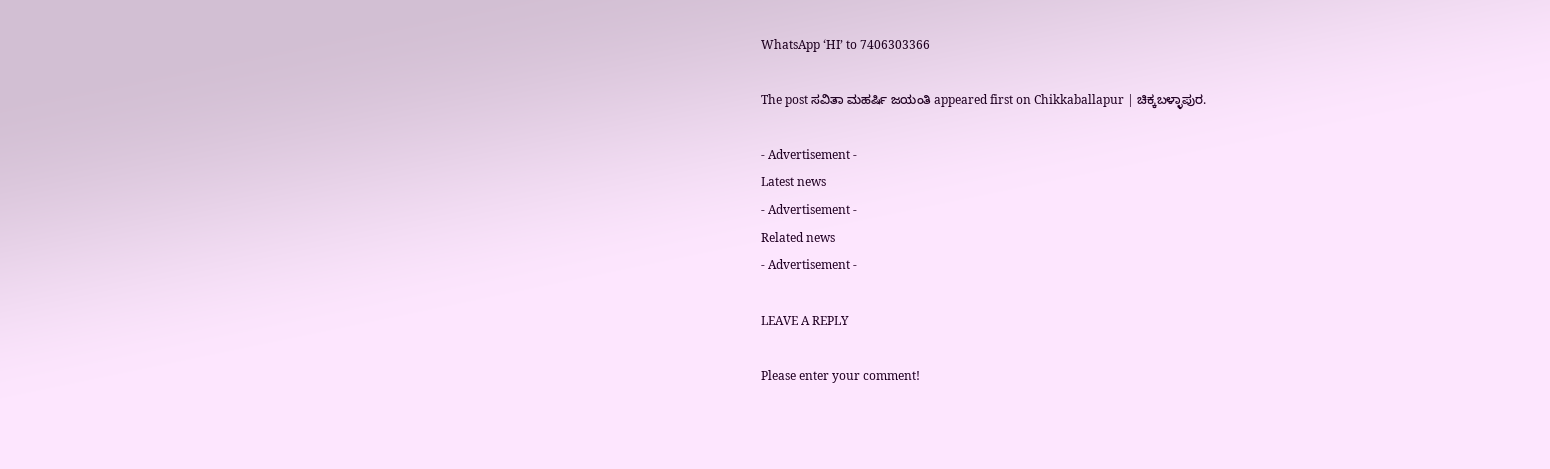WhatsApp ‘HI’ to 7406303366

The post ಸವಿತಾ ಮಹರ್ಷಿ ಜಯಂತಿ appeared first on Chikkaballapur | ಚಿಕ್ಕಬಳ್ಳಾಪುರ.

- Advertisement -
Latest news
- Advertisement -
Related news
- Advertisement -

LEAVE A REPLY

Please enter your comment!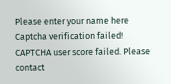Please enter your name here
Captcha verification failed!
CAPTCHA user score failed. Please contact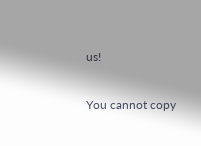us!

You cannot copy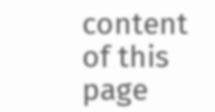content of this page